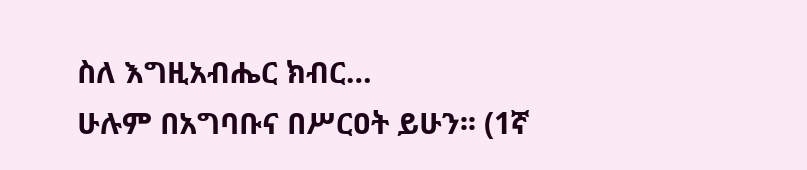ስለ እግዚአብሔር ክብር…
ሁሉም በአግባቡና በሥርዐት ይሁን፡፡ (1ኛ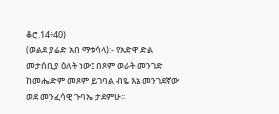ቆሮ.14፥40)
(ወልደ ያሬድ አበ ማቱሳላ):- የአድዋ ድል መታሰቢያ ዕለት ነው፤ በጾም ወራት መንገድ ከመሔድም መጾም ይገባል ብዬ እኔ መንገደኛው ወደ መንፈሳዊ ጉባኤ ታደምሁ፡፡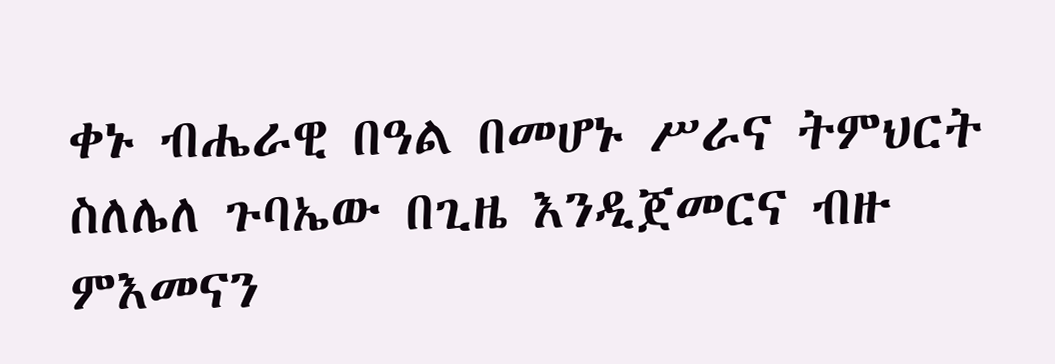ቀኑ ብሔራዊ በዓል በመሆኑ ሥራና ትምህርት ስለሌለ ጉባኤው በጊዜ እንዲጀመርና ብዙ ምእመናን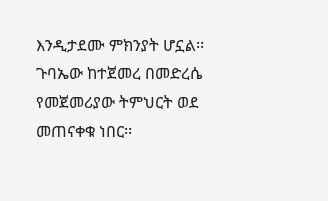እንዲታደሙ ምክንያት ሆኗል፡፡ ጉባኤው ከተጀመረ በመድረሴ የመጀመሪያው ትምህርት ወደ መጠናቀቁ ነበር፡፡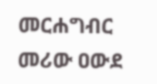መርሐግብር መሪው ዐውደ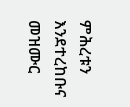ምሕረቱን እንደተረከቡና መዝሙር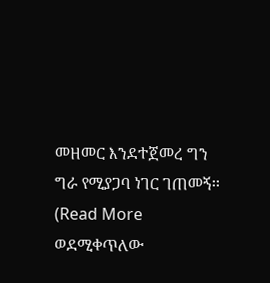መዘመር እንደተጀመረ ግን ግራ የሚያጋባ ነገር ገጠመኝ፡፡
(Read More ወደሚቀጥለው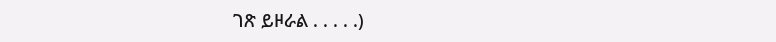ገጽ ይዞራል . . . . .)